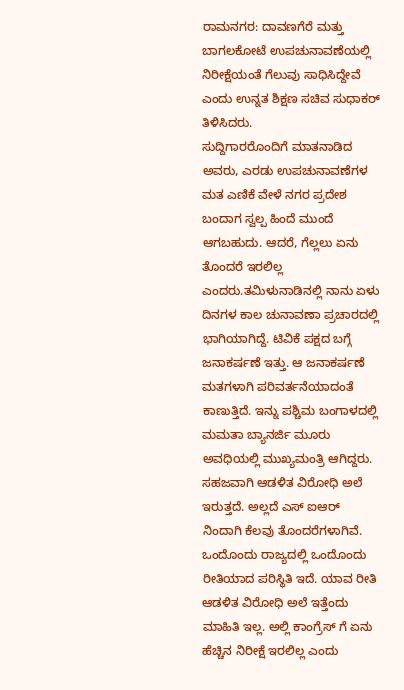ರಾಮನಗರ: ದಾವಣಗೆರೆ ಮತ್ತು ಬಾಗಲಕೋಟೆ ಉಪಚುನಾವಣೆಯಲ್ಲಿ ನಿರೀಕ್ಷೆಯಂತೆ ಗೆಲುವು ಸಾಧಿಸಿದ್ದೇವೆ ಎಂದು ಉನ್ನತ ಶಿಕ್ಷಣ ಸಚಿವ ಸುಧಾಕರ್ ತಿಳಿಸಿದರು.
ಸುದ್ದಿಗಾರರೊಂದಿಗೆ ಮಾತನಾಡಿದ ಅವರು, ಎರಡು ಉಪಚುನಾವಣೆಗಳ ಮತ ಎಣಿಕೆ ವೇಳೆ ನಗರ ಪ್ರದೇಶ ಬಂದಾಗ ಸ್ವಲ್ಪ ಹಿಂದೆ ಮುಂದೆ ಆಗಬಹುದು. ಆದರೆ, ಗೆಲ್ಲಲು ಏನು ತೊಂದರೆ ಇರಲಿಲ್ಲ ಎಂದರು.ತಮಿಳುನಾಡಿನಲ್ಲಿ ನಾನು ಏಳು ದಿನಗಳ ಕಾಲ ಚುನಾವಣಾ ಪ್ರಚಾರದಲ್ಲಿ ಭಾಗಿಯಾಗಿದ್ದೆ. ಟಿವಿಕೆ ಪಕ್ಷದ ಬಗ್ಗೆ ಜನಾಕರ್ಷಣೆ ಇತ್ತು. ಆ ಜನಾಕರ್ಷಣೆ ಮತಗಳಾಗಿ ಪರಿವರ್ತನೆಯಾದಂತೆ ಕಾಣುತ್ತಿದೆ. ಇನ್ನು ಪಶ್ಚಿಮ ಬಂಗಾಳದಲ್ಲಿ ಮಮತಾ ಬ್ಯಾನರ್ಜಿ ಮೂರು ಅವಧಿಯಲ್ಲಿ ಮುಖ್ಯಮಂತ್ರಿ ಆಗಿದ್ದರು. ಸಹಜವಾಗಿ ಆಡಳಿತ ವಿರೋಧಿ ಅಲೆ ಇರುತ್ತದೆ. ಅಲ್ಲದೆ ಎಸ್ ಐಆರ್ ನಿಂದಾಗಿ ಕೆಲವು ತೊಂದರೆಗಳಾಗಿವೆ. ಒಂದೊಂದು ರಾಜ್ಯದಲ್ಲಿ ಒಂದೊಂದು ರೀತಿಯಾದ ಪರಿಸ್ಥಿತಿ ಇದೆ. ಯಾವ ರೀತಿ ಆಡಳಿತ ವಿರೋಧಿ ಅಲೆ ಇತ್ತೆಂದು ಮಾಹಿತಿ ಇಲ್ಲ. ಅಲ್ಲಿ ಕಾಂಗ್ರೆಸ್ ಗೆ ಏನು ಹೆಚ್ಚಿನ ನಿರೀಕ್ಷೆ ಇರಲಿಲ್ಲ ಎಂದು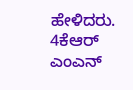ಹೇಳಿದರು.
4ಕೆಆರ್ ಎಂಎನ್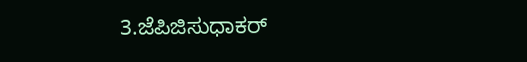3.ಜೆಪಿಜಿಸುಧಾಕರ್